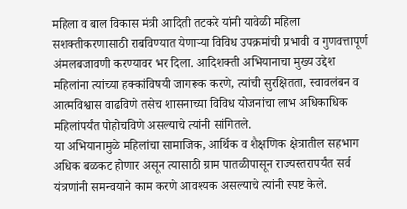महिला व बाल विकास मंत्री आदिती तटकरे यांनी यावेळी महिला सशक्तीकरणासाठी राबविण्यात येणाऱ्या विविध उपक्रमांची प्रभावी व गुणवत्तापूर्ण अंमलबजावणी करण्यावर भर दिला. आदिशक्ती अभियानाचा मुख्य उद्देश महिलांना त्यांच्या हक्कांविषयी जागरूक करणे, त्यांची सुरक्षितता, स्वावलंबन व आत्मविश्वास वाढविणे तसेच शासनाच्या विविध योजनांचा लाभ अधिकाधिक महिलांपर्यंत पोहोचविणे असल्याचे त्यांनी सांगितले.
या अभियानामुळे महिलांचा सामाजिक, आर्थिक व शैक्षणिक क्षेत्रातील सहभाग अधिक बळकट होणार असून त्यासाठी ग्राम पातळीपासून राज्यस्तरापर्यंत सर्व यंत्रणांनी समन्वयाने काम करणे आवश्यक असल्याचे त्यांनी स्पष्ट केले.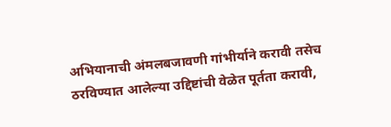अभियानाची अंमलबजावणी गांभीर्याने करावी तसेच ठरविण्यात आलेल्या उद्दिष्टांची वेळेत पूर्तता करावी,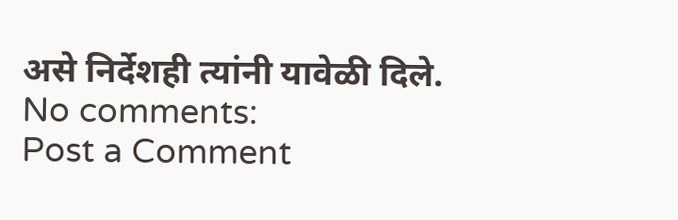असे निर्देशही त्यांनी यावेळी दिले.
No comments:
Post a Comment